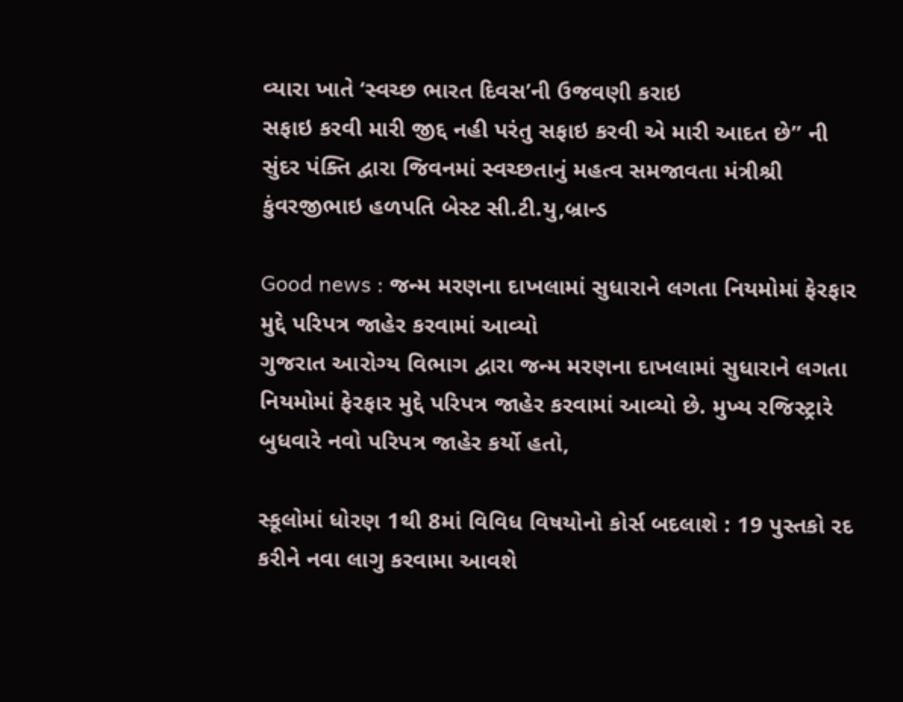વ્યારા ખાતે ‘સ્વચ્છ ભારત દિવસ’ની ઉજવણી કરાઇ
સફાઇ કરવી મારી જીદ્દ નહી પરંતુ સફાઇ કરવી એ મારી આદત છે” ની સુંદર પંક્તિ દ્વારા જિવનમાં સ્વચ્છતાનું મહત્વ સમજાવતા મંત્રીશ્રી કુંવરજીભાઇ હળપતિ બેસ્ટ સી.ટી.યુ,બ્રાન્ડ

Good news : જન્મ મરણના દાખલામાં સુધારાને લગતા નિયમોમાં ફેરફાર મુદ્દે પરિપત્ર જાહેર કરવામાં આવ્યો
ગુજરાત આરોગ્ય વિભાગ દ્વારા જન્મ મરણના દાખલામાં સુધારાને લગતા નિયમોમાં ફેરફાર મુદ્દે પરિપત્ર જાહેર કરવામાં આવ્યો છે. મુખ્ય રજિસ્ટ્રારે બુધવારે નવો પરિપત્ર જાહેર કર્યો હતો,

સ્કૂલોમાં ધોરણ 1થી 8માં વિવિધ વિષયોનો કોર્સ બદલાશે : 19 પુસ્તકો રદ કરીને નવા લાગુ કરવામા આવશે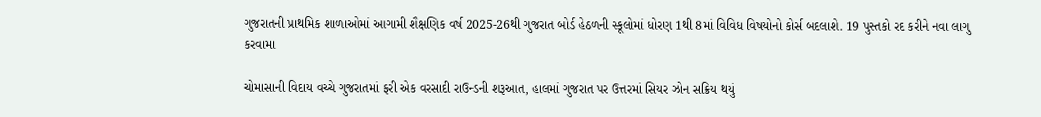ગુજરાતની પ્રાથમિક શાળાઓમાં આગામી શૈક્ષણિક વર્ષ 2025-26થી ગુજરાત બોર્ડ હેઠળની સ્કૂલોમાં ધોરણ 1થી 8માં વિવિધ વિષયોનો કોર્સ બદલાશે. 19 પુસ્તકો રદ કરીને નવા લાગુ કરવામા

ચોમાસાની વિદાય વચ્ચે ગુજરાતમાં ફરી એક વરસાદી રાઉન્ડની શરૂઆત, હાલમાં ગુજરાત પર ઉત્તરમાં સિયર ઝોન સક્રિય થયું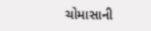ચોમાસાની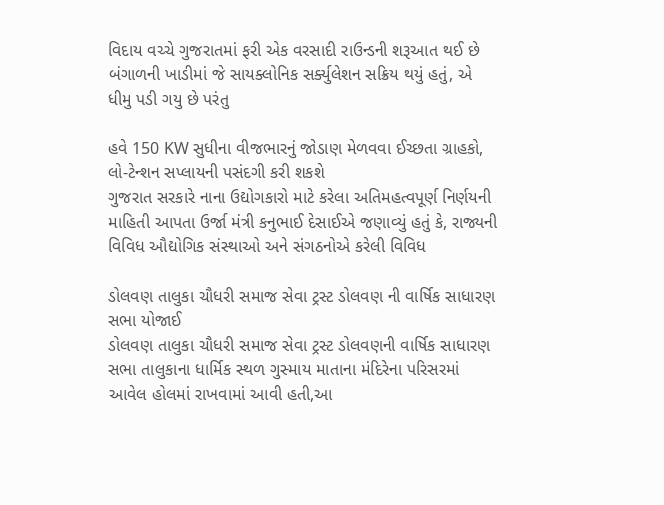વિદાય વચ્ચે ગુજરાતમાં ફરી એક વરસાદી રાઉન્ડની શરૂઆત થઈ છે બંગાળની ખાડીમાં જે સાયક્લોનિક સર્ક્યુલેશન સક્રિય થયું હતું, એ ધીમુ પડી ગયુ છે પરંતુ

હવે 150 KW સુધીના વીજભારનું જોડાણ મેળવવા ઈચ્છતા ગ્રાહકો, લો-ટેન્શન સપ્લાયની પસંદગી કરી શકશે
ગુજરાત સરકારે નાના ઉદ્યોગકારો માટે કરેલા અતિમહત્વપૂર્ણ નિર્ણયની માહિતી આપતા ઉર્જા મંત્રી કનુભાઈ દેસાઈએ જણાવ્યું હતું કે, રાજ્યની વિવિધ ઔદ્યોગિક સંસ્થાઓ અને સંગઠનોએ કરેલી વિવિધ

ડોલવણ તાલુકા ચૌધરી સમાજ સેવા ટ્રસ્ટ ડોલવણ ની વાર્ષિક સાધારણ સભા યોજાઈ
ડોલવણ તાલુકા ચૌધરી સમાજ સેવા ટ્રસ્ટ ડોલવણની વાર્ષિક સાધારણ સભા તાલુકાના ધાર્મિક સ્થળ ગુસ્માય માતાના મંદિરેના પરિસરમાં આવેલ હોલમાં રાખવામાં આવી હતી,આ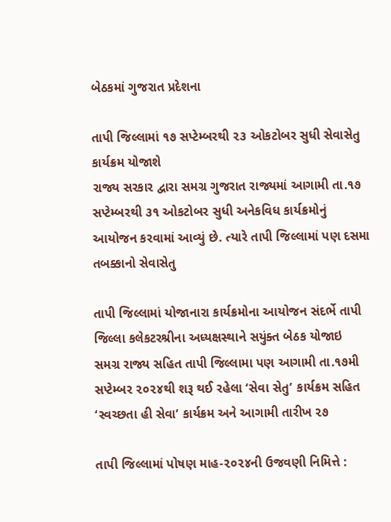બેઠકમાં ગુજરાત પ્રદેશના

તાપી જિલ્લામાં ૧૭ સપ્ટેમ્બરથી ૨૩ ઓકટોબર સુધી સેવાસેતુ કાર્યક્રમ યોજાશે
રાજ્ય સરકાર દ્વારા સમગ્ર ગુજરાત રાજ્યમાં આગામી તા.૧૭ સપ્ટેમ્બરથી ૩૧ ઓકટોબર સુધી અનેકવિધ કાર્યક્રમોનું આયોજન કરવામાં આવ્યું છે. ત્યારે તાપી જિલ્લામાં પણ દસમા તબક્કાનો સેવાસેતુ

તાપી જિલ્લામાં યોજાનારા કાર્યક્રમોના આયોજન સંદર્ભે તાપી જિલ્લા કલેકટરશ્રીના અધ્યક્ષસ્થાને સયુંક્ત બેઠક યોજાઇ
સમગ્ર રાજ્ય સહિત તાપી જિલ્લામા પણ આગામી તા.૧૭મી સપ્ટેમ્બર ૨૦૨૪થી શરૂ થઈ રહેલા ‘સેવા સેતુ’ કાર્યક્રમ સહિત ‘સ્વચ્છતા હી સેવા’ કાર્યક્રમ અને આગામી તારીખ ૨૭

તાપી જિલ્લામાં પોષણ માહ-૨૦૨૪ની ઉજવણી નિમિત્તે :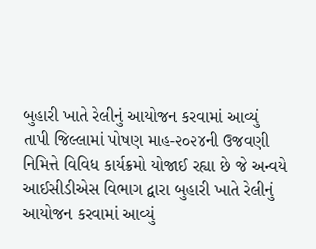બુહારી ખાતે રેલીનું આયોજન કરવામાં આવ્યું
તાપી જિલ્લામાં પોષણ માહ-૨૦૨૪ની ઉજવણી નિમિત્તે વિવિધ કાર્યક્રમો યોજાઈ રહ્યા છે જે અન્વયે આઈસીડીએસ વિભાગ દ્વારા બુહારી ખાતે રેલીનું આયોજન કરવામાં આવ્યું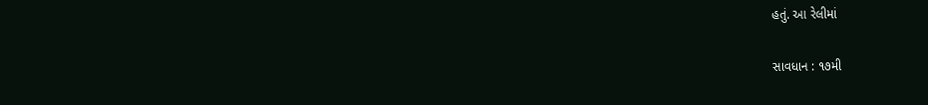હતું. આ રેલીમાં

સાવધાન : ૧૭મી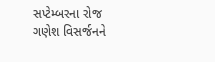સપ્ટેમ્બરના રોજ ગણેશ વિસર્જનને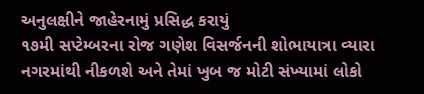અનુલક્ષીને જાહેરનામું પ્રસિદ્ધ કરાયું
૧૭મી સપ્ટેમ્બરના રોજ ગણેશ વિસર્જનની શોભાયાત્રા વ્યારા નગરમાંથી નીકળશે અને તેમાં ખુબ જ મોટી સંખ્યામાં લોકો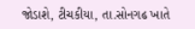જોડાશે, ટીચકીયા, તા.સોનગઢ ખાતે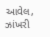આવેલ, ઝાંખરી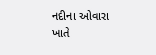નદીના ઓવારા ખાતે